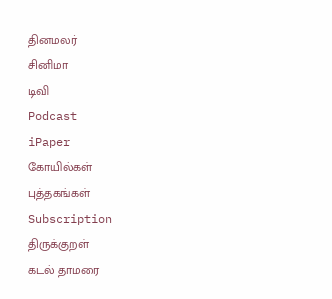தினமலர்
சினிமா
டிவி
Podcast
iPaper
கோயில்கள்
புத்தகங்கள்
Subscription
திருக்குறள்
கடல் தாமரை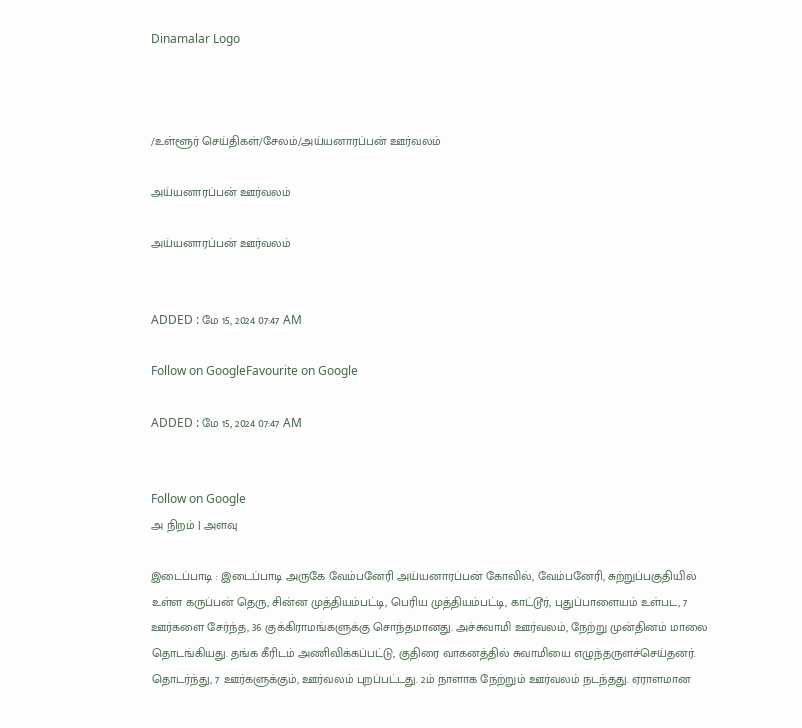Dinamalar Logo



/உள்ளூர் செய்திகள்/சேலம்/அய்யனாரப்பன் ஊர்வலம்

அய்யனாரப்பன் ஊர்வலம்

அய்யனாரப்பன் ஊர்வலம்


ADDED : மே 15, 2024 07:47 AM

Follow on GoogleFavourite on Google

ADDED : மே 15, 2024 07:47 AM


Follow on Google
அ நிறம் | அளவு

இடைப்பாடி : இடைப்பாடி அருகே வேம்பனேரி அய்யனாரப்பன் கோவில், வேம்பனேரி, சுற்றுப்பகுதியில் உள்ள கருப்பன் தெரு, சின்ன முத்தியம்பட்டி, பெரிய முத்தியம்பட்டி, காட்டூர், புதுப்பாளையம் உள்பட, 7 ஊர்களை சேர்ந்த, 36 குக்கிராமங்களுக்கு சொந்தமானது. அச்சுவாமி ஊர்வலம், நேற்று முன்தினம் மாலை தொடங்கியது. தங்க கீரிடம் அணிவிக்கப்பட்டு, குதிரை வாகனத்தில் சுவாமியை எழுந்தருளச்செய்தனர். தொடர்ந்து, 7 ஊர்களுக்கும், ஊர்வலம் புறப்பட்டது. 2ம் நாளாக நேற்றும் ஊர்வலம் நடந்தது. ஏராளமான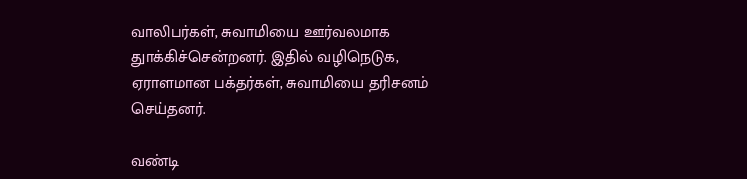வாலிபர்கள், சுவாமியை ஊர்வலமாக துாக்கிச்சென்றனர். இதில் வழிநெடுக, ஏராளமான பக்தர்கள், சுவாமியை தரிசனம் செய்தனர்.

வண்டி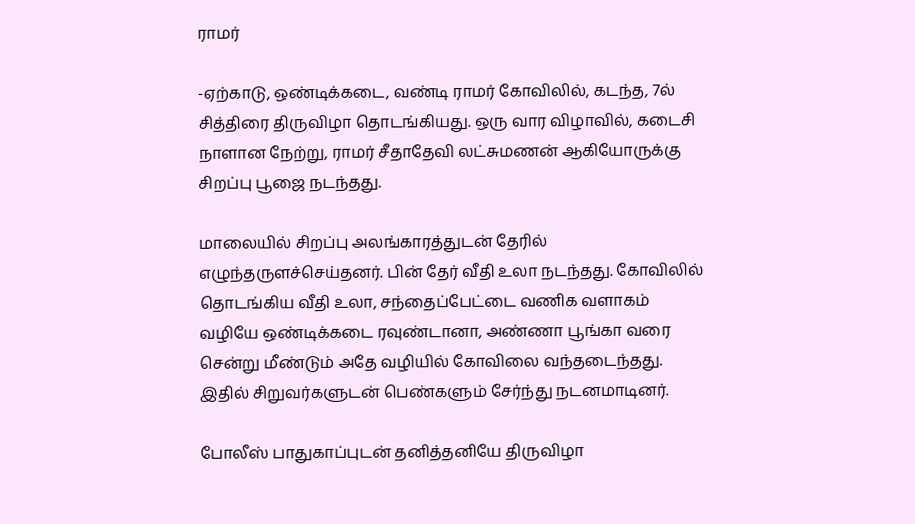ராமர்

-ஏற்காடு, ஒண்டிக்கடை, வண்டி ராமர் கோவிலில், கடந்த, 7ல் சித்திரை திருவிழா தொடங்கியது. ஒரு வார விழாவில், கடைசி நாளான நேற்று, ராமர் சீதாதேவி லட்சுமணன் ஆகியோருக்கு சிறப்பு பூஜை நடந்தது.

மாலையில் சிறப்பு அலங்காரத்துடன் தேரில் எழுந்தருளச்செய்தனர். பின் தேர் வீதி உலா நடந்தது. கோவிலில் தொடங்கிய வீதி உலா, சந்தைப்பேட்டை வணிக வளாகம் வழியே ஒண்டிக்கடை ரவுண்டானா, அண்ணா பூங்கா வரை சென்று மீண்டும் அதே வழியில் கோவிலை வந்தடைந்தது. இதில் சிறுவர்களுடன் பெண்களும் சேர்ந்து நடனமாடினர்.

போலீஸ் பாதுகாப்புடன் தனித்தனியே திருவிழா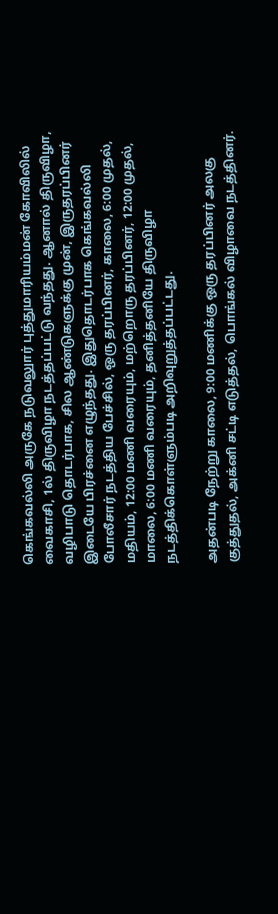கெங்கவல்லி அருகே நடுவலுார் புத்துமாரியம்மன் கோவிலில் வைகாசி, 1ல் திருவிழா நடத்தப்பட்டு வந்தது. ஆனால் திருவிழா, வழிபாடு தொடர்பாக, சில ஆண்டுகளுக்கு முன், இருதரப்பினர் இடையே பிரச்னை எழுந்தது. இதுதொடர்பாக கெங்கவல்லி போலீசார் நடத்திய பேச்சில், ஒரு தரப்பினர், காலை, 6:00 முதல், மதியம், 12:00 மணி வரையும், மற்றொரு தரப்பினர், 12:00 முதல், மாலை, 6:00 மணி வரையும், தனித்தனியே திருவிழா நடத்திக்கொள்ளும்படி அறிவுறுத்தப்பட்டது.

அதன்படி நேற்று காலை, 9:00 மணிக்கு ஒரு தரப்பினர் அலகு குத்துதல், அக்னி சட்டி எடுத்தல், பொங்கல் விழாவை நடத்தினர்.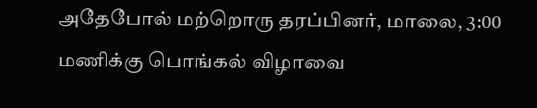அதேபோல் மற்றொரு தரப்பினர், மாலை, 3:00 மணிக்கு பொங்கல் விழாவை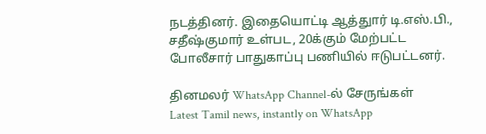நடத்தினர். இதையொட்டி ஆத்துார் டி.எஸ்.பி., சதீஷ்குமார் உள்பட, 20க்கும் மேற்பட்ட போலீசார் பாதுகாப்பு பணியில் ஈடுபட்டனர்.

தினமலர் WhatsApp Channel-ல் சேருங்கள்
Latest Tamil news, instantly on WhatsApp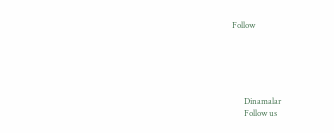Follow





      Dinamalar
      Follow us